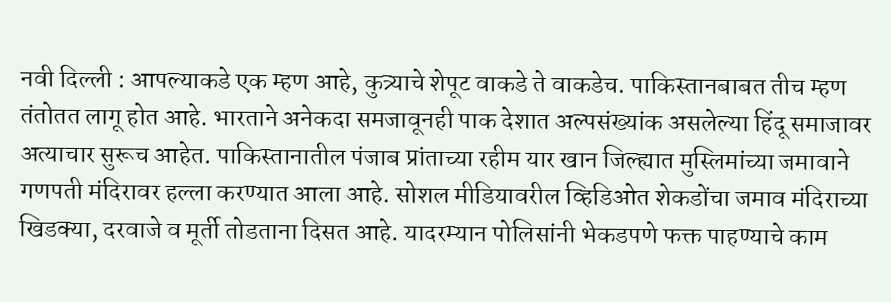नवी दिल्ली : आपल्याकडे एक म्हण आहे, कुत्र्याचे शेपूट वाकडे ते वाकडेच. पाकिस्तानबाबत तीच म्हण तंतोतत लागू होत आहे. भारताने अनेकदा समजावूनही पाक देशात अल्पसंख्यांक असलेल्या हिंदू समाजावर अत्याचार सुरूच आहेत. पाकिस्तानातील पंजाब प्रांताच्या रहीम यार खान जिल्ह्यात मुस्लिमांच्या जमावाने गणपती मंदिरावर हल्ला करण्यात आला आहे. सोशल मीडियावरील व्हिडिओत शेकडोंचा जमाव मंदिराच्या खिडक्या, दरवाजे व मूर्ती तोडताना दिसत आहे. यादरम्यान पोलिसांनी भेकडपणे फक्त पाहण्याचे काम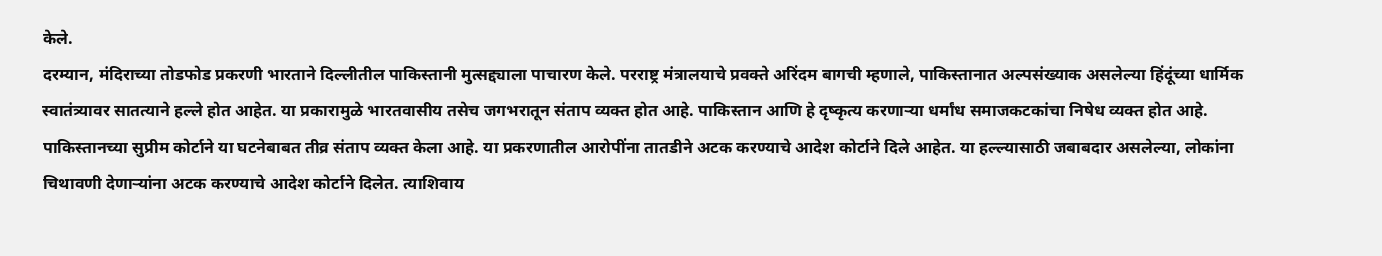केले.
दरम्यान, मंदिराच्या तोडफोड प्रकरणी भारताने दिल्लीतील पाकिस्तानी मुत्सद्द्याला पाचारण केले. परराष्ट्र मंत्रालयाचे प्रवक्ते अरिंदम बागची म्हणाले, पाकिस्तानात अल्पसंख्याक असलेल्या हिंदूंच्या धार्मिक स्वातंत्र्यावर सातत्याने हल्ले होत आहेत. या प्रकारामुळे भारतवासीय तसेच जगभरातून संताप व्यक्त होत आहे. पाकिस्तान आणि हे दृष्कृत्य करणाऱ्या धर्मांध समाजकटकांचा निषेध व्यक्त होत आहे.
पाकिस्तानच्या सुप्रीम कोर्टाने या घटनेबाबत तीव्र संताप व्यक्त केला आहे. या प्रकरणातील आरोपींना तातडीने अटक करण्याचे आदेश कोर्टाने दिले आहेत. या हल्ल्यासाठी जबाबदार असलेल्या, लोकांना चिथावणी देणाऱ्यांना अटक करण्याचे आदेश कोर्टाने दिलेत. त्याशिवाय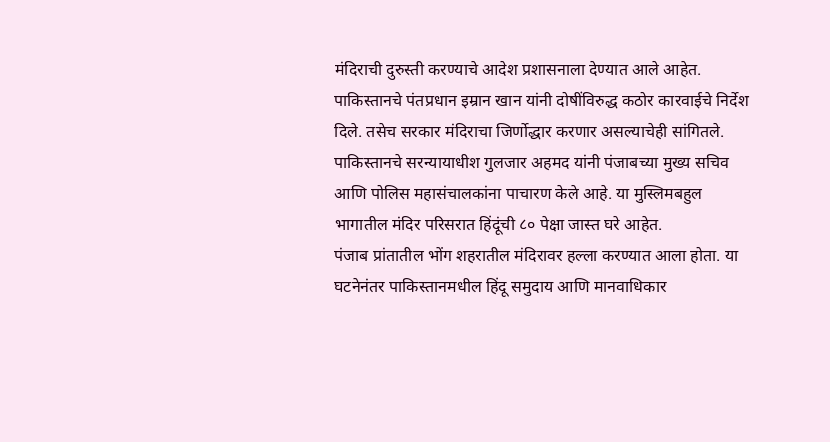मंदिराची दुरुस्ती करण्याचे आदेश प्रशासनाला देण्यात आले आहेत.
पाकिस्तानचे पंतप्रधान इम्रान खान यांनी दोषींविरुद्ध कठोर कारवाईचे निर्देश दिले. तसेच सरकार मंदिराचा जिर्णोद्धार करणार असल्याचेही सांगितले. पाकिस्तानचे सरन्यायाधीश गुलजार अहमद यांनी पंजाबच्या मुख्य सचिव आणि पोलिस महासंचालकांना पाचारण केले आहे. या मुस्लिमबहुल भागातील मंदिर परिसरात हिंदूंची ८० पेक्षा जास्त घरे आहेत.
पंजाब प्रांतातील भोंग शहरातील मंदिरावर हल्ला करण्यात आला होता. या घटनेनंतर पाकिस्तानमधील हिंदू समुदाय आणि मानवाधिकार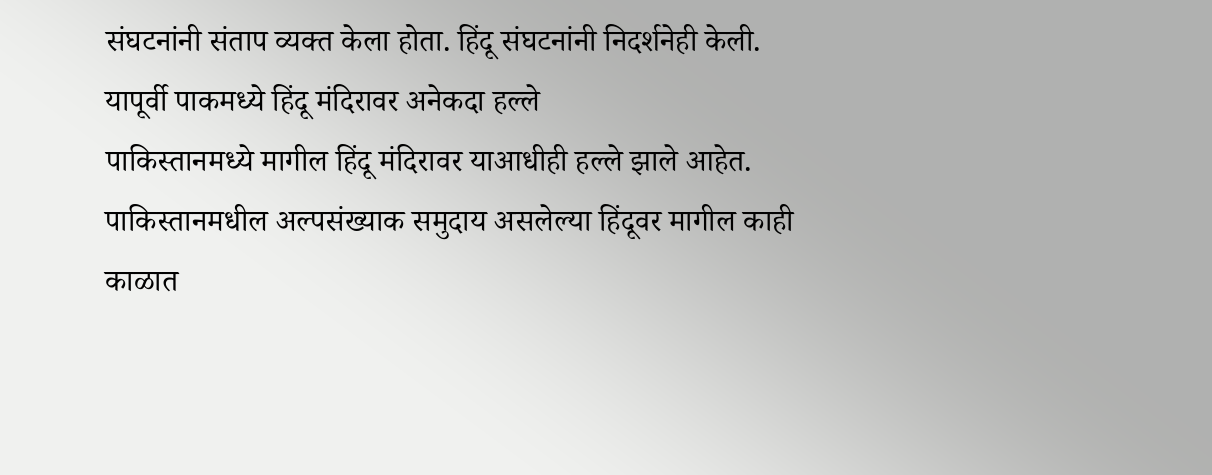संघटनांनी संताप व्यक्त केला होता. हिंदू संघटनांनी निदर्शनेही केली.
यापूर्वी पाकमध्ये हिंदू मंदिरावर अनेकदा हल्ले
पाकिस्तानमध्ये मागील हिंदू मंदिरावर याआधीही हल्ले झाले आहेत. पाकिस्तानमधील अल्पसंख्याक समुदाय असलेल्या हिंदूवर मागील काही काळात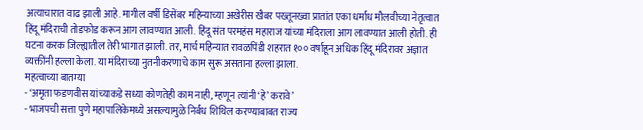अत्याचारात वाढ झाली आहे. मागील वर्षी डिसेंबर महिन्याच्या अखेरीस खैबर पख्तूनख्वा प्रातांत एका धर्मांध मौलवीच्या नेतृत्वात हिंदू मंदिराची तोडफोड करून आग लावण्यात आली. हिंदू संत परमहंस महाराज यांच्या मंदिराला आग लावण्यात आली होती. ही घटना करक जिल्ह्यातील तेरी भागात झाली. तर, मार्च महिन्यात रावळपिंडी शहरात १०० वर्षाहून अधिक हिंदू मंदिरावर अज्ञात व्यक्तींनी हल्ला केला. या मंदिराच्या नुतनीकरणाचे काम सुरू असताना हल्ला झाला.
महत्वाच्या बातम्या
- ‘अमृता फडणवीस यांच्याकडे सध्या कोणतेही काम नाही, म्हणून त्यांनी ‘हे’ करावे’
- भाजपची सत्ता पुणे महापालिकेमध्ये असल्यामुळे निर्बंध शिथिल करण्याबाबत राज्य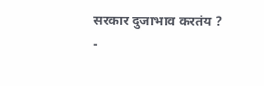सरकार दुजाभाव करतंय ?
-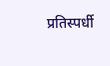प्रतिस्पर्धी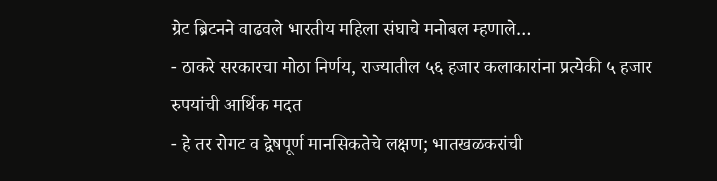ग्रेट ब्रिटनने वाढवले भारतीय महिला संघाचे मनोबल म्हणाले…
- ठाकरे सरकारचा मोठा निर्णय, राज्यातील ५६ हजार कलाकारांना प्रत्येकी ५ हजार रुपयांची आर्थिक मदत
- हे तर रोगट व द्वेषपूर्ण मानसिकतेचे लक्षण; भातखळकरांची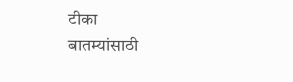टीका
बातम्यांसाठी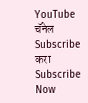YouTube चॅनेल Subscribe करा
Subscribe Now